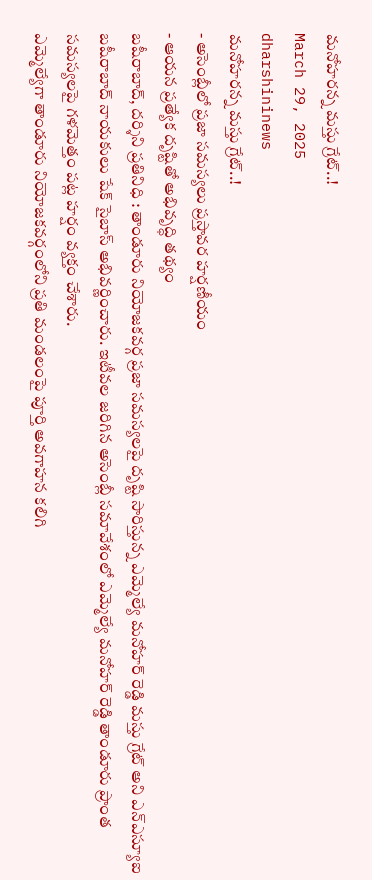మనోహరన్న మస్తు గ్రేట్..!
March 29, 2025
dharshininews
మనోహరన్న మస్తు గ్రేట్..!
- అసెంబ్లీలో ప్రజా సమస్యలు ప్రస్తావర హర్షణీయం
- ఆయన ప్రత్యేక దృష్టితో అభివృద్ధి తథ్యం
బషీరాబాద్, దర్శిని ప్రతినిధి : తాండూరు నియోజకవర్గ ప్రజా సమస్యలపై దృష్టి సారిస్తున్న ఎమ్మెల్యే మనోహర్ రెడ్డి మస్తు గ్రేట్ అని ఎన్ఎస్యూఐ బషీరాబాద్ నాయకులు షేక్ సైబాస్ అభివర్ణించారు. ఇటీవల జరిగిన అసెంబ్లీ సమావేశంలో ఎమ్మెల్యే మనోహర్ రెడ్డి తాండూరు ప్రాంత సమస్యలపై గళమెత్తం పట్ల హర్షం వ్యక్తం చేశారు.
ఎమ్మెల్యేగా తాండూరు నియోజకవర్గంలోని ప్రతి మండలంపై పూర్తి అవగాహన కలిగి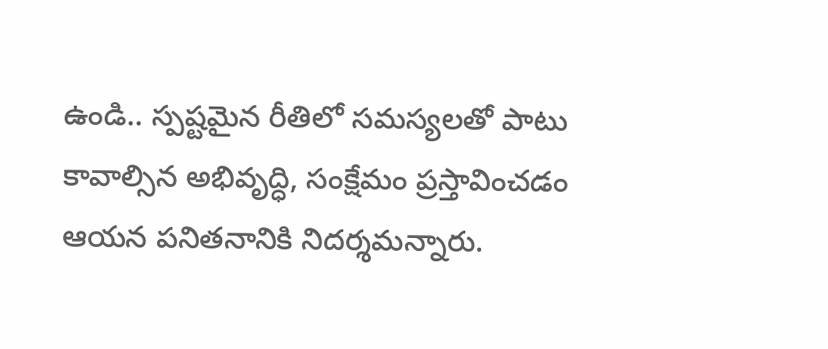ఉండి.. స్పష్టమైన రీతిలో సమస్యలతో పాటు కావాల్సిన అభివృద్ధి, సంక్షేమం ప్రస్తావించడం ఆయన పనితనానికి నిదర్శమన్నారు.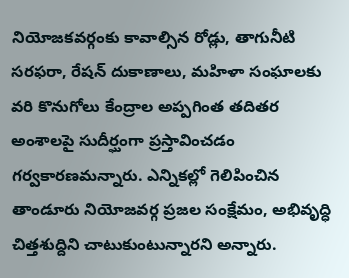నియోజకవర్గంకు కావాల్సిన రోడ్లు, తాగునీటి సరఫరా, రేషన్ దుకాణాలు, మహిళా సంఘాలకు వరి కొనుగోలు కేంద్రాల అప్పగింత తదితర అంశాలపై సుదీర్ఘంగా ప్రస్తావించడం గర్వకారణమన్నారు. ఎన్నికల్లో గెలిపించిన తాండూరు నియోజవర్గ ప్రజల సంక్షేమం, అభివృద్ధి చిత్తశుద్దిని చాటుకుంటున్నారని అన్నారు.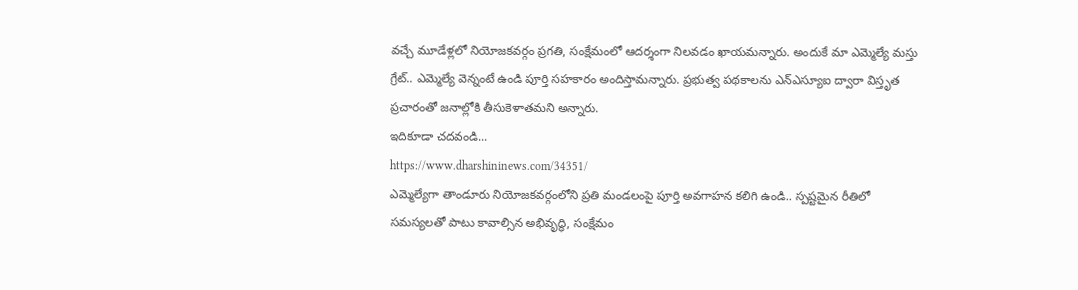వచ్చే మూడేళ్లలో నియోజకవర్గం ప్రగతి, సంక్షేమంలో ఆదర్శంగా నిలవడం ఖాయమన్నారు. అందుకే మా ఎమ్మెల్యే మస్తు గ్రేట్.. ఎమ్మెల్యే వెన్నంటే ఉండి పూర్తి సహకారం అందిస్తామన్నారు. ప్రభుత్వ పథకాలను ఎన్ఎస్యూఐ ద్వారా విస్తృత ప్రచారంతో జనాల్లోకి తీసుకెళాతమని అన్నారు.
ఇదికూడా చదవండి...
https://www.dharshininews.com/34351/
ఎమ్మెల్యేగా తాండూరు నియోజకవర్గంలోని ప్రతి మండలంపై పూర్తి అవగాహన కలిగి ఉండి.. స్పష్టమైన రీతిలో సమస్యలతో పాటు కావాల్సిన అభివృద్ధి, సంక్షేమం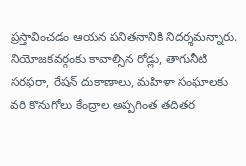ప్రస్తావించడం ఆయన పనితనానికి నిదర్శమన్నారు. నియోజకవర్గంకు కావాల్సిన రోడ్లు, తాగునీటి సరఫరా, రేషన్ దుకాణాలు, మహిళా సంఘాలకు వరి కొనుగోలు కేంద్రాల అప్పగింత తదితర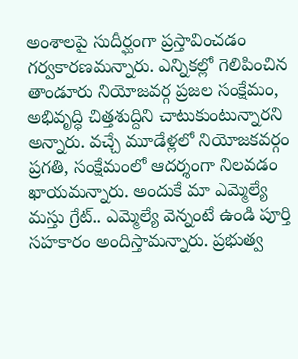అంశాలపై సుదీర్ఘంగా ప్రస్తావించడం గర్వకారణమన్నారు. ఎన్నికల్లో గెలిపించిన తాండూరు నియోజవర్గ ప్రజల సంక్షేమం, అభివృద్ధి చిత్తశుద్దిని చాటుకుంటున్నారని అన్నారు. వచ్చే మూడేళ్లలో నియోజకవర్గం ప్రగతి, సంక్షేమంలో ఆదర్శంగా నిలవడం ఖాయమన్నారు. అందుకే మా ఎమ్మెల్యే మస్తు గ్రేట్.. ఎమ్మెల్యే వెన్నంటే ఉండి పూర్తి సహకారం అందిస్తామన్నారు. ప్రభుత్వ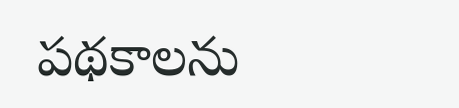పథకాలను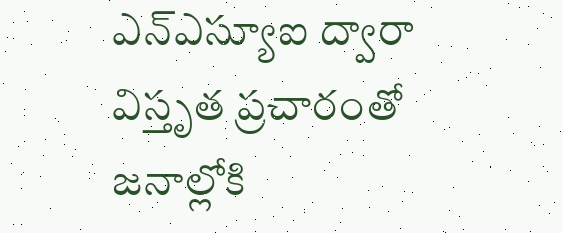ఎన్ఎస్యూఐ ద్వారా విస్తృత ప్రచారంతో జనాల్లోకి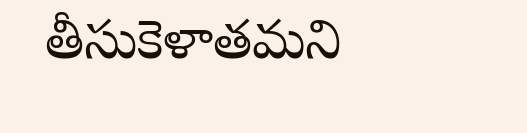తీసుకెళాతమని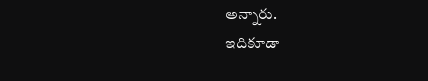అన్నారు.
ఇదికూడా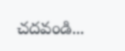చదవండి...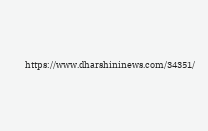https://www.dharshininews.com/34351/